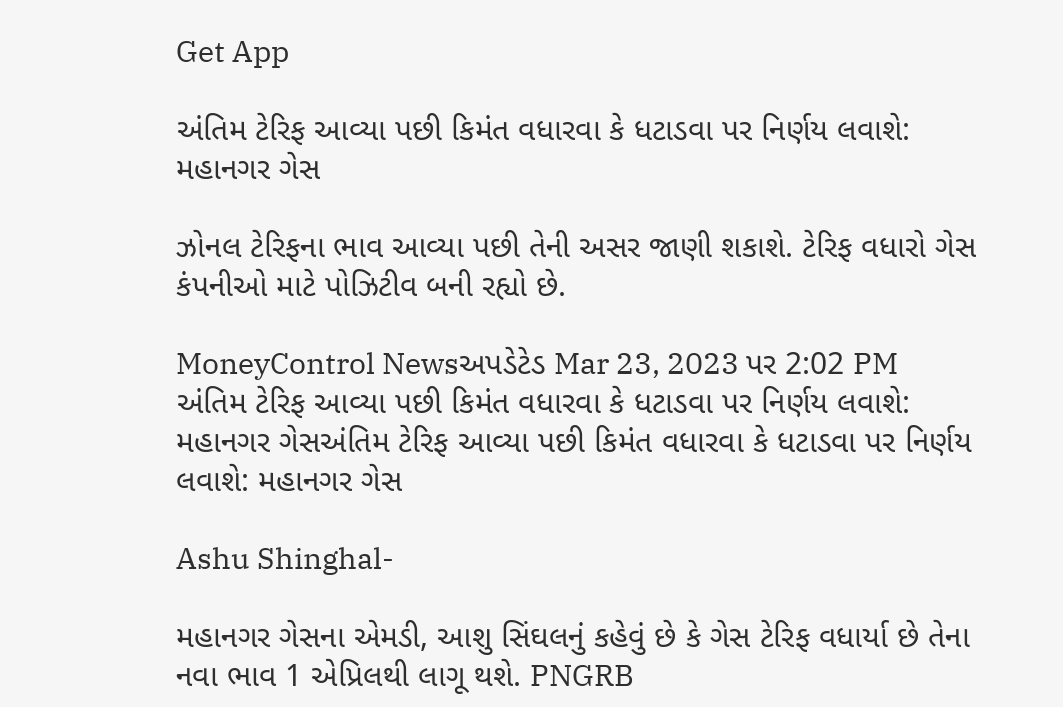Get App

અંતિમ ટેરિફ આવ્યા પછી કિમંત વધારવા કે ધટાડવા પર નિર્ણય લવાશે: મહાનગર ગેસ

ઝોનલ ટેરિફના ભાવ આવ્યા પછી તેની અસર જાણી શકાશે. ટેરિફ વધારો ગેસ કંપનીઓ માટે પોઝિટીવ બની રહ્યો છે.

MoneyControl Newsઅપડેટેડ Mar 23, 2023 પર 2:02 PM
અંતિમ ટેરિફ આવ્યા પછી કિમંત વધારવા કે ધટાડવા પર નિર્ણય લવાશે: મહાનગર ગેસઅંતિમ ટેરિફ આવ્યા પછી કિમંત વધારવા કે ધટાડવા પર નિર્ણય લવાશે: મહાનગર ગેસ

Ashu Shinghal-

મહાનગર ગેસના એમડી, આશુ સિંઘલનું કહેવું છે કે ગેસ ટેરિફ વધાર્યા છે તેના નવા ભાવ 1 એપ્રિલથી લાગૂ થશે. PNGRB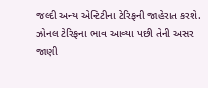જલ્દી અન્ય એન્ટિટીના ટેરિફની જાહેરાત કરશે. ઝોનલ ટેરિફના ભાવ આવ્યા પછી તેની અસર જાણી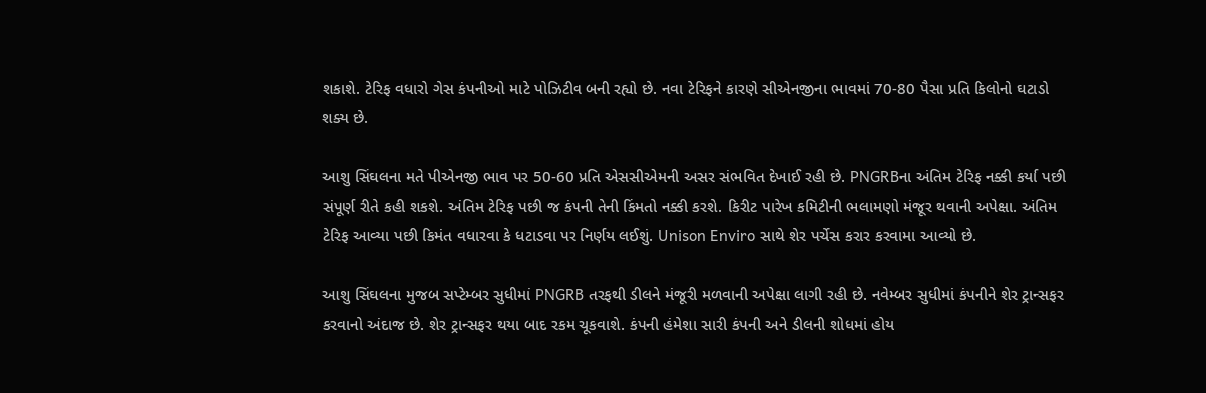શકાશે. ટેરિફ વધારો ગેસ કંપનીઓ માટે પોઝિટીવ બની રહ્યો છે. નવા ટેરિફને કારણે સીએનજીના ભાવમાં 70-80 પૈસા પ્રતિ કિલોનો ઘટાડો શક્ય છે.

આશુ સિંઘલના મતે પીએનજી ભાવ પર 50-60 પ્રતિ એસસીએમની અસર સંભવિત દેખાઈ રહી છે. PNGRBના અંતિમ ટેરિફ નક્કી કર્યા પછી સંપૂર્ણ રીતે કહી શકશે. અંતિમ ટેરિફ પછી જ કંપની તેની કિંમતો નક્કી કરશે. કિરીટ પારેખ કમિટીની ભલામણો મંજૂર થવાની અપેક્ષા. અંતિમ ટેરિફ આવ્યા પછી કિમંત વધારવા કે ધટાડવા પર નિર્ણય લઈશું. Unison Enviro સાથે શેર પર્ચેસ કરાર કરવામા આવ્યો છે.

આશુ સિંઘલના મુજબ સપ્ટેમ્બર સુધીમાં PNGRB તરફથી ડીલને મંજૂરી મળવાની અપેક્ષા લાગી રહી છે. નવેમ્બર સુધીમાં કંપનીને શેર ટ્રાન્સફર કરવાનો અંદાજ છે. શેર ટ્રાન્સફર થયા બાદ રકમ ચૂકવાશે. કંપની હંમેશા સારી કંપની અને ડીલની શોધમાં હોય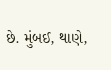છે. મુંબઈ, થાણે,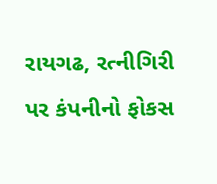રાયગઢ, રત્નીગિરી પર કંપનીનો ફોકસ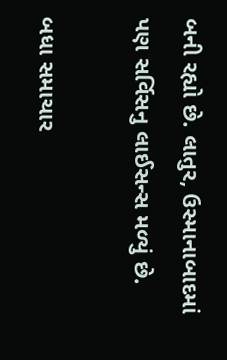બની રહ્યો છે. લાતુર, ઉસ્માનાબાદમાં પણ સર્વિસનુ લાઈસન્સ મળ્યું છે.

બધા સમાચાર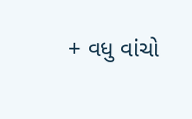+ વધુ વાંચો